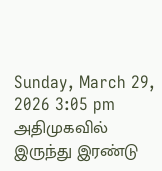Sunday, March 29, 2026 3:05 pm
அதிமுகவில் இருந்து இரண்டு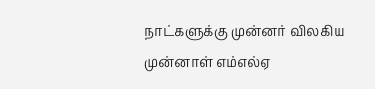நாட்களுக்கு முன்னர் விலகிய முன்னாள் எம்எல்ஏ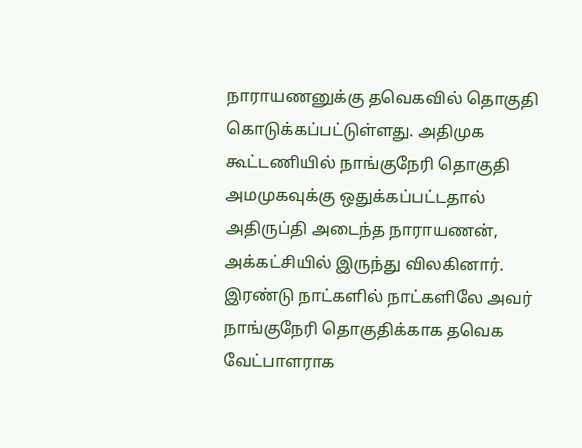நாராயணனுக்கு தவெகவில் தொகுதி கொடுக்கப்பட்டுள்ளது. அதிமுக கூட்டணியில் நாங்குநேரி தொகுதி அமமுகவுக்கு ஒதுக்கப்பட்டதால் அதிருப்தி அடைந்த நாராயணன், அக்கட்சியில் இருந்து விலகினார். இரண்டு நாட்களில் நாட்களிலே அவர் நாங்குநேரி தொகுதிக்காக தவெக வேட்பாளராக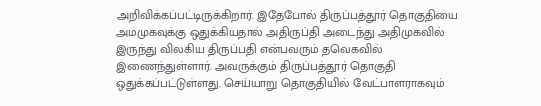அறிவிக்கப்பட்டிருக்கிறார். இதேபோல் திருப்பத்தூர் தொகுதியை அமமுகவுக்கு ஒதுக்கியதால் அதிருப்தி அடைந்து அதிமுகவில் இருந்து விலகிய திருப்பதி என்பவரும் தவெகவில் இணைந்துள்ளார். அவருக்கும் திருப்பத்தூர் தொகுதி ஒதுக்கப்பட்டுள்ளது. செய்யாறு தொகுதியில் வேட்பாளராகவும்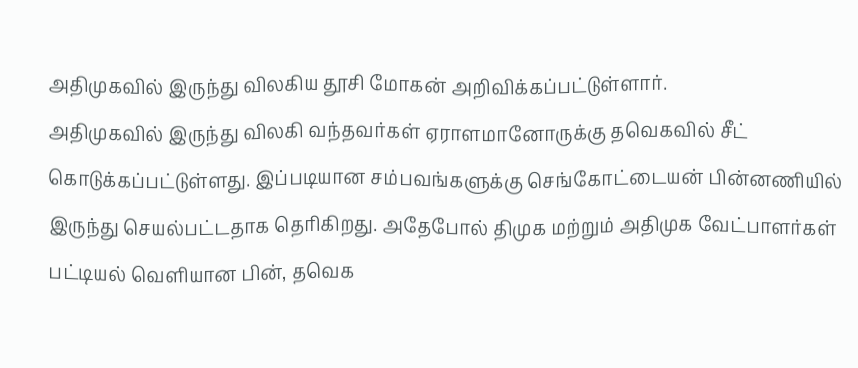அதிமுகவில் இருந்து விலகிய தூசி மோகன் அறிவிக்கப்பட்டுள்ளார்.
அதிமுகவில் இருந்து விலகி வந்தவர்கள் ஏராளமானோருக்கு தவெகவில் சீட் கொடுக்கப்பட்டுள்ளது. இப்படியான சம்பவங்களுக்கு செங்கோட்டையன் பின்னணியில் இருந்து செயல்பட்டதாக தெரிகிறது. அதேபோல் திமுக மற்றும் அதிமுக வேட்பாளர்கள் பட்டியல் வெளியான பின், தவெக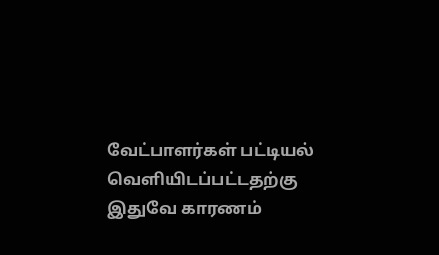வேட்பாளர்கள் பட்டியல் வெளியிடப்பட்டதற்கு இதுவே காரணம்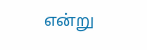என்று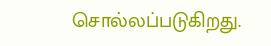சொல்லப்படுகிறது.